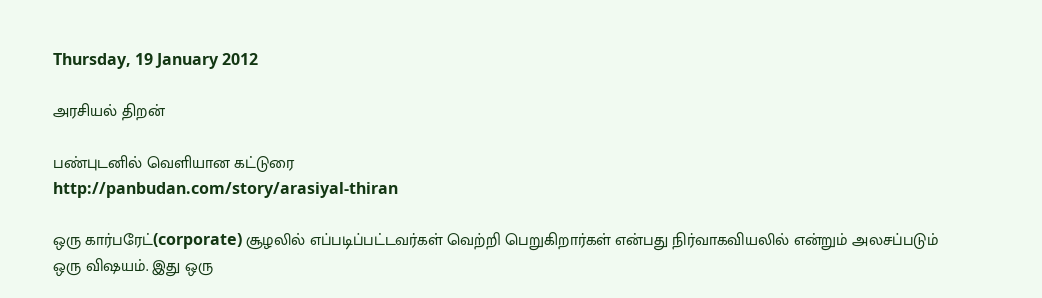Thursday, 19 January 2012

அரசியல் திறன்

பண்புடனில் வெளியான கட்டுரை
http://panbudan.com/story/arasiyal-thiran

ஒரு கார்பரேட்(corporate) சூழலில் எப்படிப்பட்டவர்கள் வெற்றி பெறுகிறார்கள் என்பது நிர்வாகவியலில் என்றும் அலசப்படும் ஒரு விஷயம். இது ஒரு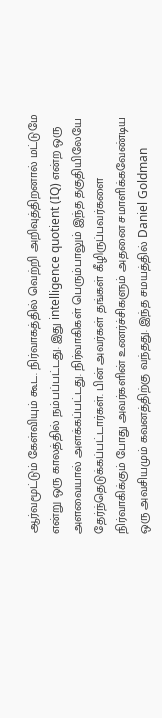ஆர்வமூட்டும் கேள்வியும் கூட. நிர்வாகத்தில் வெற்றி அறிவுத்திறனால் மட்டுமே என்று ஒரு காலத்தில் நம்பப்பட்டது. இது intelligence quotient (IQ) என்ற ஒரு அளவையால் அளக்கப்பட்டது. நிர்வாகிகள் பெரும்பாலும் இந்த தகுதியிலேயே தேர்ந்தெடுக்கப்பட்டார்கள். பின் அவர்கள் தங்கள் கீழிருப்பவர்களை நிர்வாகிக்கும் போது அவர்களின் உணர்ச்சிகளும் அதனை சமாளிக்கவேண்டிய ஒரு அவசியமும் கவனத்திற்கு வந்தது. இந்த சமயத்தில் Daniel Goldman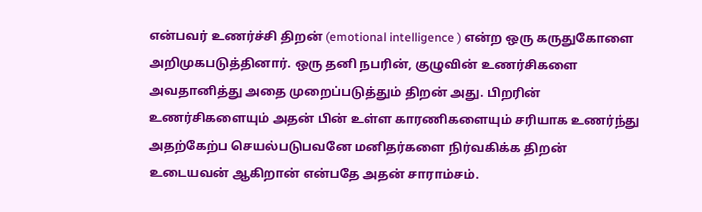என்பவர் உணர்ச்சி திறன் (emotional intelligence ) என்ற ஒரு கருதுகோளை அறிமுகபடுத்தினார். ஒரு தனி நபரின், குழுவின் உணர்சிகளை அவதானித்து அதை முறைப்படுத்தும் திறன் அது. பிறரின் உணர்சிகளையும் அதன் பின் உள்ள காரணிகளையும் சரியாக உணர்ந்து அதற்கேற்ப செயல்படுபவனே மனிதர்களை நிர்வகிக்க திறன் உடையவன் ஆகிறான் என்பதே அதன் சாராம்சம்.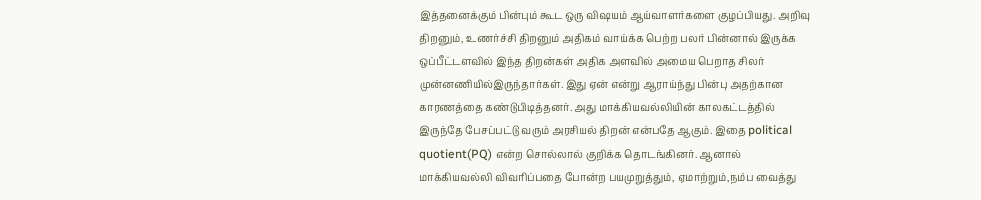இத்தனைக்கும் பின்பும் கூட ஒரு விஷயம் ஆய்வாளர்களை குழப்பியது. அறிவு திறனும், உணர்ச்சி திறனும் அதிகம் வாய்க்க பெற்ற பலர் பின்னால் இருக்க ஒப்பீட்டளவில் இந்த திறன்கள் அதிக அளவில் அமைய பெறாத சிலர் முன்னணியில்இருந்தார்கள். இது ஏன் என்று ஆராய்ந்து பின்பு அதற்கான காரணத்தை கண்டுபிடித்தனர். அது மாக்கியவல்லியின் காலகட்டத்தில் இருந்தே பேசப்பட்டு வரும் அரசியல் திறன் என்பதே ஆகும். இதை political quotient(PQ) என்ற சொல்லால் குறிக்க தொடங்கினர். ஆனால் மாக்கியவல்லி விவரிப்பதை போன்ற பயமுறுத்தும், ஏமாற்றும்,நம்ப வைத்து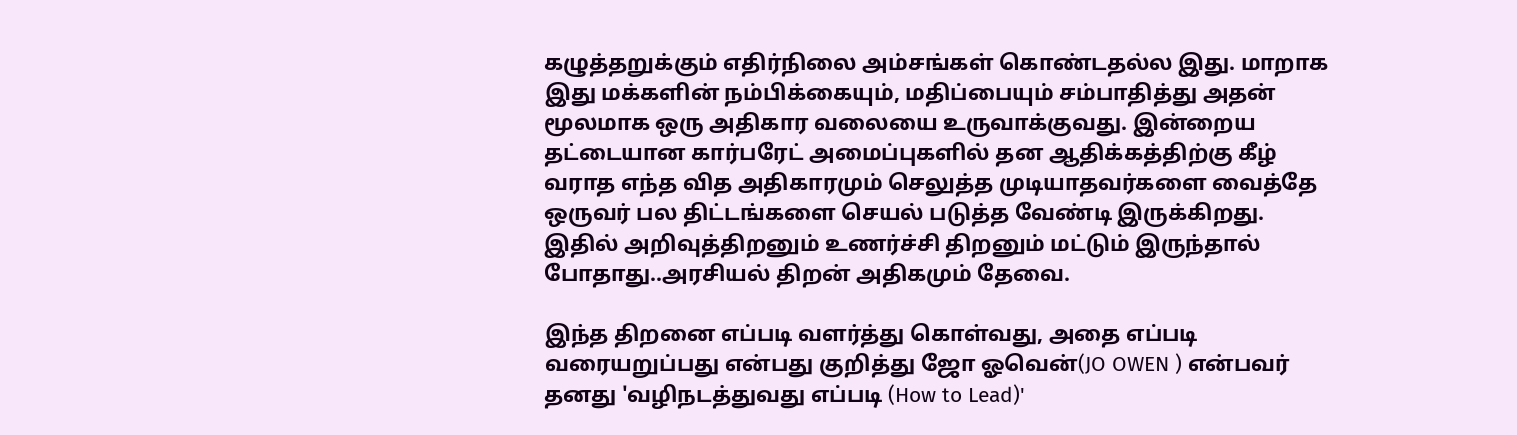கழுத்தறுக்கும் எதிர்நிலை அம்சங்கள் கொண்டதல்ல இது. மாறாக இது மக்களின் நம்பிக்கையும், மதிப்பையும் சம்பாதித்து அதன் மூலமாக ஒரு அதிகார வலையை உருவாக்குவது. இன்றைய தட்டையான கார்பரேட் அமைப்புகளில் தன ஆதிக்கத்திற்கு கீழ் வராத எந்த வித அதிகாரமும் செலுத்த முடியாதவர்களை வைத்தே ஒருவர் பல திட்டங்களை செயல் படுத்த வேண்டி இருக்கிறது. இதில் அறிவுத்திறனும் உணர்ச்சி திறனும் மட்டும் இருந்தால் போதாது..அரசியல் திறன் அதிகமும் தேவை.

இந்த திறனை எப்படி வளர்த்து கொள்வது, அதை எப்படி வரையறுப்பது என்பது குறித்து ஜோ ஓவென்(JO OWEN ) என்பவர் தனது 'வழிநடத்துவது எப்படி (How to Lead)'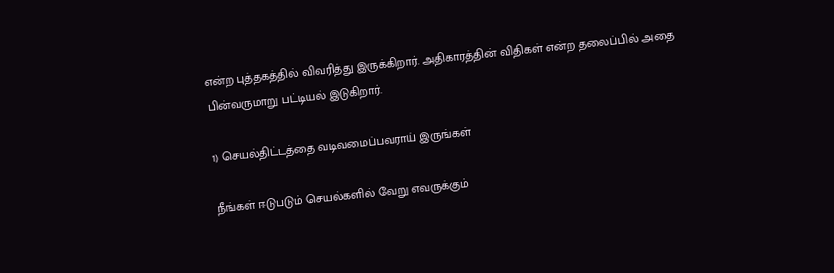என்ற புத்தகத்தில் விவரித்து இருக்கிறார். அதிகாரத்தின் விதிகள் என்ற தலைப்பில் அதை பின்வருமாறு பட்டியல் இடுகிறார்.

1) செயல்திட்டத்தை வடிவமைப்பவராய் இருங்கள்

நீங்கள் ஈடுபடும் செயல்களில் வேறு எவருக்கும்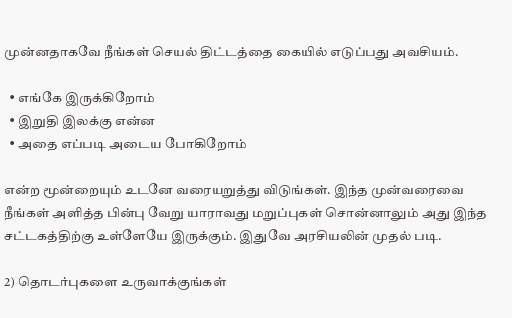முன்னதாகவே நீங்கள் செயல் திட்டத்தை கையில் எடுப்பது அவசியம்.

  • எங்கே இருக்கிறோம்
  • இறுதி இலக்கு என்ன
  • அதை எப்படி அடைய போகிறோம்

என்ற மூன்றையும் உடனே வரையறுத்து விடுங்கள். இந்த முன்வரைவை நீங்கள் அளித்த பின்பு வேறு யாராவது மறுப்புகள் சொன்னாலும் அது இந்த சட்டகத்திற்கு உள்ளேயே இருக்கும். இதுவே அரசியலின் முதல் படி.

2) தொடர்புகளை உருவாக்குங்கள்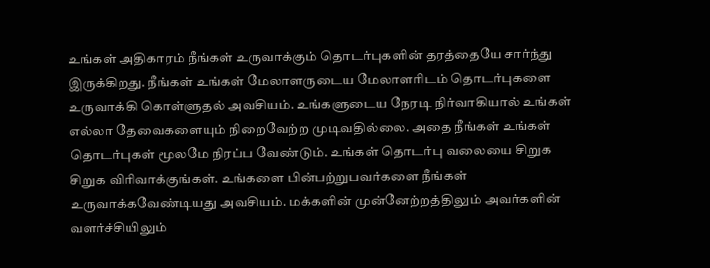உங்கள் அதிகாரம் நீங்கள் உருவாக்கும் தொடர்புகளின் தரத்தையே சார்ந்து இருக்கிறது. நீங்கள் உங்கள் மேலாளருடைய மேலாளரிடம் தொடர்புகளை உருவாக்கி கொள்ளுதல் அவசியம். உங்களுடைய நேரடி நிர்வாகியால் உங்கள் எல்லா தேவைகளையும் நிறைவேற்ற முடிவதில்லை. அதை நீங்கள் உங்கள் தொடர்புகள் மூலமே நிரப்ப வேண்டும். உங்கள் தொடர்பு வலையை சிறுக சிறுக விரிவாக்குங்கள். உங்களை பின்பற்றுபவர்களை நீங்கள் உருவாக்கவேண்டியது அவசியம். மக்களின் முன்னேற்றத்திலும் அவர்களின் வளர்ச்சியிலும்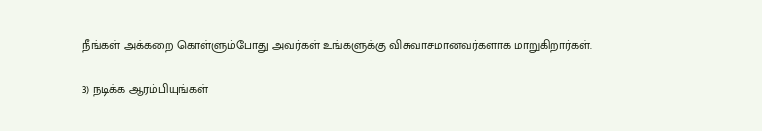நீங்கள் அக்கறை கொள்ளும்போது அவர்கள் உங்களுக்கு விசுவாசமானவர்களாக மாறுகிறார்கள்.

3) நடிக்க ஆரம்பியுங்கள்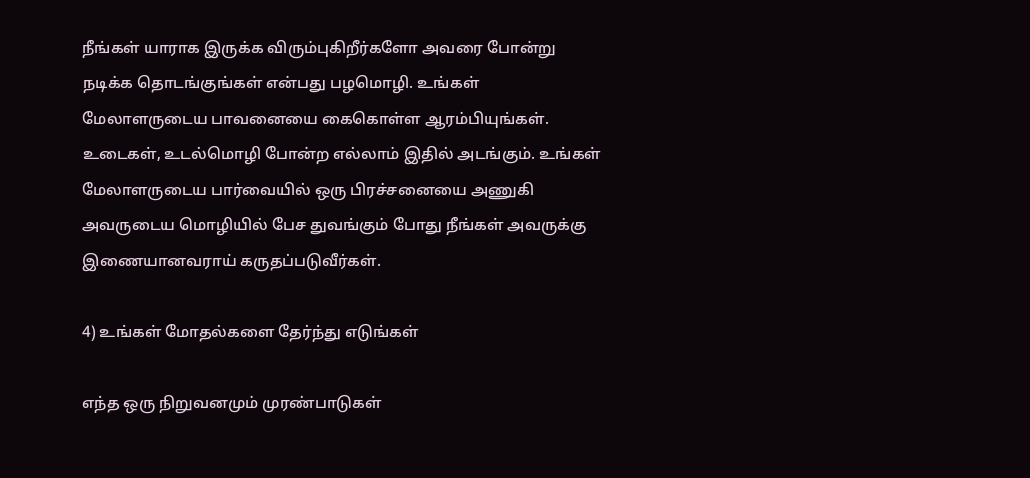நீங்கள் யாராக இருக்க விரும்புகிறீர்களோ அவரை போன்று நடிக்க தொடங்குங்கள் என்பது பழமொழி. உங்கள் மேலாளருடைய பாவனையை கைகொள்ள ஆரம்பியுங்கள். உடைகள், உடல்மொழி போன்ற எல்லாம் இதில் அடங்கும். உங்கள் மேலாளருடைய பார்வையில் ஒரு பிரச்சனையை அணுகி அவருடைய மொழியில் பேச துவங்கும் போது நீங்கள் அவருக்கு இணையானவராய் கருதப்படுவீர்கள்.

4) உங்கள் மோதல்களை தேர்ந்து எடுங்கள்

எந்த ஒரு நிறுவனமும் முரண்பாடுகள்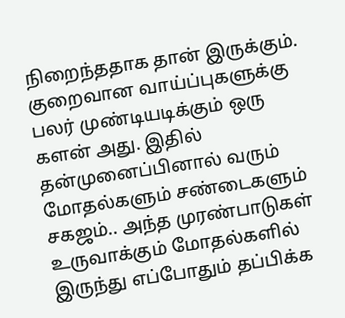நிறைந்ததாக தான் இருக்கும். குறைவான வாய்ப்புகளுக்கு பலர் முண்டியடிக்கும் ஒரு களன் அது. இதில் தன்முனைப்பினால் வரும் மோதல்களும் சண்டைகளும் சகஜம்.. அந்த முரண்பாடுகள் உருவாக்கும் மோதல்களில் இருந்து எப்போதும் தப்பிக்க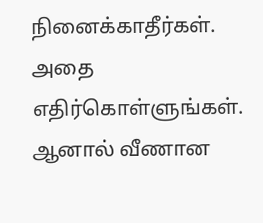நினைக்காதீர்கள். அதை எதிர்கொள்ளுங்கள். ஆனால் வீணான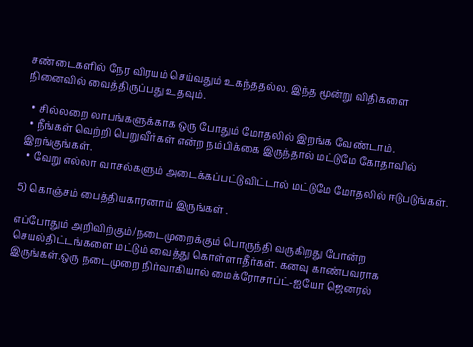சண்டைகளில் நேர விரயம் செய்வதும் உகந்ததல்ல. இந்த மூன்று விதிகளை நினைவில் வைத்திருப்பது உதவும்.

  • சில்லறை லாபங்களுக்காக ஒரு போதும் மோதலில் இறங்க வேண்டாம்.
  • நீங்கள் வெற்றி பெறுவீர்கள் என்ற நம்பிக்கை இருந்தால் மட்டுமே கோதாவில் இறங்குங்கள்.
  • வேறு எல்லா வாசல்களும் அடைக்கப்பட்டுவிட்டால் மட்டுமே மோதலில் ஈடுபடுங்கள்.

5) கொஞ்சம் பைத்தியகாரனாய் இருங்கள் .

எப்போதும் அறிவிற்கும்/நடைமுறைக்கும் பொருந்தி வருகிறது போன்ற செயல்திட்டங்களை மட்டும் வைத்து கொள்ளாதீர்கள். கனவு காண்பவராக இருங்கள்.ஒரு நடைமுறை நிர்வாகியால் மைக்ரோசாப்ட்-ஐயோ ஜெனரல்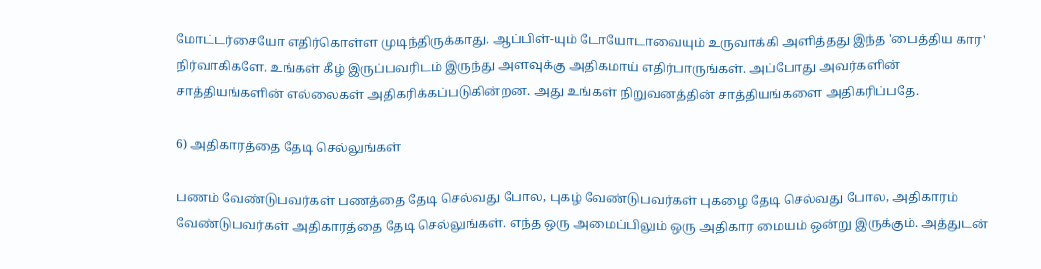மோட்டர்சையோ எதிர்கொள்ள முடிந்திருக்காது. ஆப்பிள்-யும் டோயோடாவையும் உருவாக்கி அளித்தது இந்த 'பைத்திய கார' நிர்வாகிகளே. உங்கள் கீழ் இருப்பவரிடம் இருந்து அளவுக்கு அதிகமாய் எதிர்பாருங்கள். அப்போது அவர்களின் சாத்தியங்களின் எல்லைகள் அதிகரிக்கப்படுகின்றன. அது உங்கள் நிறுவனத்தின் சாத்தியங்களை அதிகரிப்பதே.

6) அதிகாரத்தை தேடி செல்லுங்கள்

பணம் வேண்டுபவர்கள் பணத்தை தேடி செல்வது போல, புகழ் வேண்டுபவர்கள் புகழை தேடி செல்வது போல, அதிகாரம் வேண்டுபவர்கள் அதிகாரத்தை தேடி செல்லுங்கள். எந்த ஒரு அமைப்பிலும் ஒரு அதிகார மையம் ஒன்று இருக்கும். அத்துடன்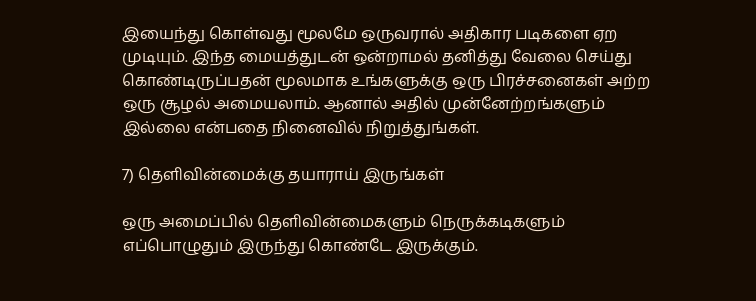இயைந்து கொள்வது மூலமே ஒருவரால் அதிகார படிகளை ஏற முடியும். இந்த மையத்துடன் ஒன்றாமல் தனித்து வேலை செய்து கொண்டிருப்பதன் மூலமாக உங்களுக்கு ஒரு பிரச்சனைகள் அற்ற ஒரு சூழல் அமையலாம். ஆனால் அதில் முன்னேற்றங்களும் இல்லை என்பதை நினைவில் நிறுத்துங்கள்.

7) தெளிவின்மைக்கு தயாராய் இருங்கள்

ஒரு அமைப்பில் தெளிவின்மைகளும் நெருக்கடிகளும் எப்பொழுதும் இருந்து கொண்டே இருக்கும்.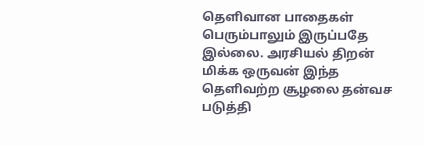தெளிவான பாதைகள் பெரும்பாலும் இருப்பதே இல்லை. அரசியல் திறன் மிக்க ஒருவன் இந்த தெளிவற்ற சூழலை தன்வச படுத்தி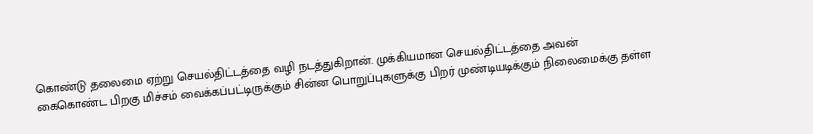கொண்டு தலைமை ஏற்று செயல்திட்டத்தை வழி நடத்துகிறான். முக்கியமான செயல்திட்டத்தை அவன் கைகொண்ட பிறகு மிச்சம் வைக்கப்பட்டிருக்கும் சின்ன பொறுப்புகளுக்கு பிறர் முண்டியடிக்கும் நிலைமைக்கு தள்ள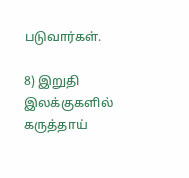படுவார்கள்.

8) இறுதி இலக்குகளில் கருத்தாய்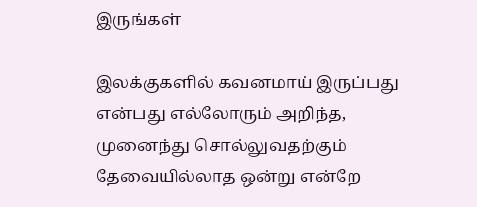இருங்கள்

இலக்குகளில் கவனமாய் இருப்பது என்பது எல்லோரும் அறிந்த, முனைந்து சொல்லுவதற்கும் தேவையில்லாத ஒன்று என்றே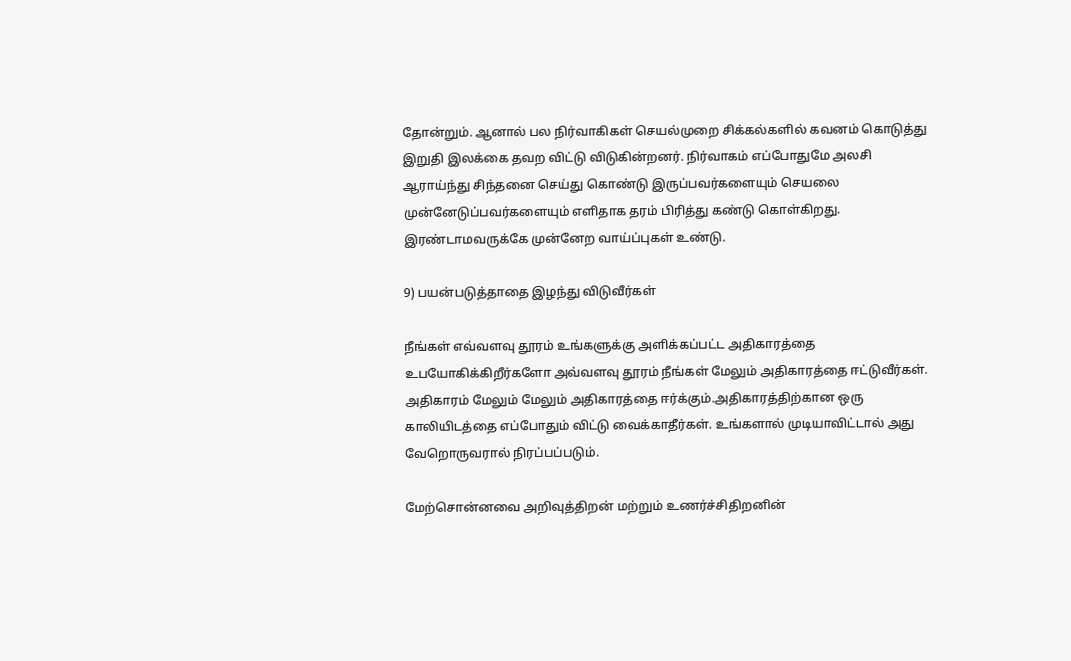தோன்றும். ஆனால் பல நிர்வாகிகள் செயல்முறை சிக்கல்களில் கவனம் கொடுத்து இறுதி இலக்கை தவற விட்டு விடுகின்றனர். நிர்வாகம் எப்போதுமே அலசி ஆராய்ந்து சிந்தனை செய்து கொண்டு இருப்பவர்களையும் செயலை முன்னேடுப்பவர்களையும் எளிதாக தரம் பிரித்து கண்டு கொள்கிறது. இரண்டாமவருக்கே முன்னேற வாய்ப்புகள் உண்டு.

9) பயன்படுத்தாதை இழந்து விடுவீர்கள்

நீங்கள் எவ்வளவு தூரம் உங்களுக்கு அளிக்கப்பட்ட அதிகாரத்தை உபயோகிக்கிறீர்களோ அவ்வளவு தூரம் நீங்கள் மேலும் அதிகாரத்தை ஈட்டுவீர்கள். அதிகாரம் மேலும் மேலும் அதிகாரத்தை ஈர்க்கும்.அதிகாரத்திற்கான ஒரு காலியிடத்தை எப்போதும் விட்டு வைக்காதீர்கள். உங்களால் முடியாவிட்டால் அது வேறொருவரால் நிரப்பப்படும்.

மேற்சொன்னவை அறிவுத்திறன் மற்றும் உணர்ச்சிதிறனின்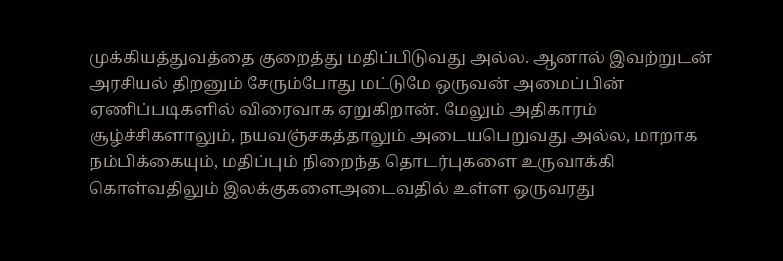முக்கியத்துவத்தை குறைத்து மதிப்பிடுவது அல்ல. ஆனால் இவற்றுடன் அரசியல் திறனும் சேரும்போது மட்டுமே ஒருவன் அமைப்பின் ஏணிப்படிகளில் விரைவாக ஏறுகிறான். மேலும் அதிகாரம் சூழ்ச்சிகளாலும், நயவஞ்சகத்தாலும் அடையபெறுவது அல்ல, மாறாக நம்பிக்கையும், மதிப்பும் நிறைந்த தொடர்புகளை உருவாக்கி கொள்வதிலும் இலக்குகளைஅடைவதில் உள்ள ஒருவரது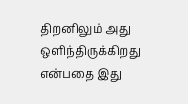திறனிலும் அது ஒளிந்திருக்கிறது என்பதை இது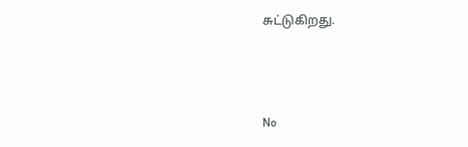சுட்டுகிறது.



No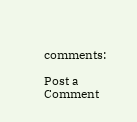comments:

Post a Comment